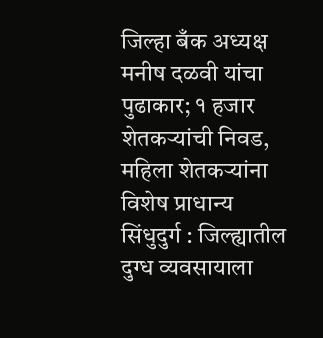जिल्हा बँक अध्यक्ष मनीष दळवी यांचा पुढाकार; १ हजार शेतकऱ्यांची निवड, महिला शेतकऱ्यांना विशेष प्राधान्य
सिंधुदुर्ग : जिल्ह्यातील दुग्ध व्यवसायाला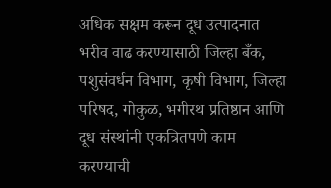अधिक सक्षम करून दूध उत्पादनात भरीव वाढ करण्यासाठी जिल्हा बँक, पशुसंवर्धन विभाग, कृषी विभाग, जिल्हा परिषद, गोकुळ, भगीरथ प्रतिष्ठान आणि दूध संस्थांनी एकत्रितपणे काम करण्याची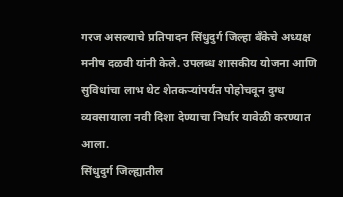गरज असल्याचे प्रतिपादन सिंधुदुर्ग जिल्हा बँकेचे अध्यक्ष मनीष दळवी यांनी केले. उपलब्ध शासकीय योजना आणि सुविधांचा लाभ थेट शेतकऱ्यांपर्यंत पोहोचवून दुग्ध व्यवसायाला नवी दिशा देण्याचा निर्धार यावेळी करण्यात आला.
सिंधुदुर्ग जिल्ह्यातील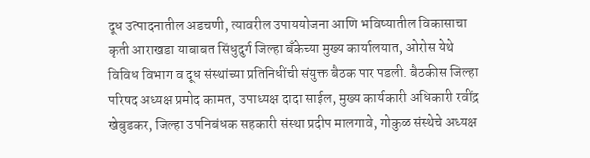दूध उत्पादनातील अडचणी, त्यावरील उपाययोजना आणि भविष्यातील विकासाचा कृती आराखडा याबाबत सिंधुदुर्ग जिल्हा बँकेच्या मुख्य कार्यालयात, ओरोस येथे विविध विभाग व दूध संस्थांच्या प्रतिनिधींची संयुक्त बैठक पार पडली. बैठकीस जिल्हा परिषद अध्यक्ष प्रमोद कामत, उपाध्यक्ष दादा साईल, मुख्य कार्यकारी अधिकारी रवींद्र खेबुडकर, जिल्हा उपनिबंधक सहकारी संस्था प्रदीप मालगावे, गोकुळ संस्थेचे अध्यक्ष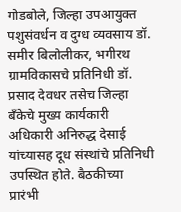गोडबोले, जिल्हा उपआयुक्त पशुसंवर्धन व दुग्ध व्यवसाय डॉ. समीर बिलोलीकर, भगीरथ ग्रामविकासचे प्रतिनिधी डॉ. प्रसाद देवधर तसेच जिल्हा बँकेचे मुख्य कार्यकारी अधिकारी अनिरुद्ध देसाई यांच्यासह दूध संस्थांचे प्रतिनिधी उपस्थित होते. बैठकीच्या प्रारंभी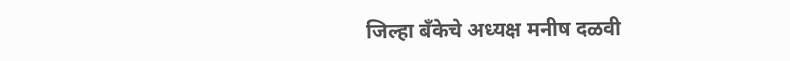जिल्हा बँकेचे अध्यक्ष मनीष दळवी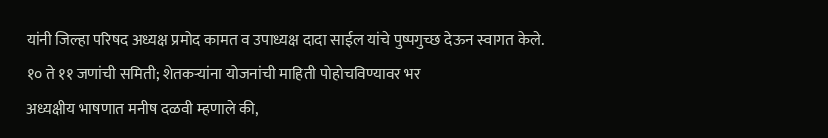यांनी जिल्हा परिषद अध्यक्ष प्रमोद कामत व उपाध्यक्ष दादा साईल यांचे पुष्पगुच्छ देऊन स्वागत केले.
१० ते ११ जणांची समिती; शेतकऱ्यांना योजनांची माहिती पोहोचविण्यावर भर
अध्यक्षीय भाषणात मनीष दळवी म्हणाले की,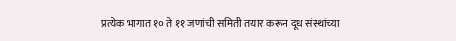प्रत्येक भागात १० ते ११ जणांची समिती तयार करून दूध संस्थांच्या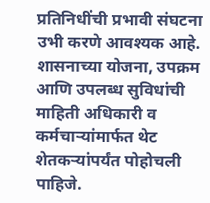प्रतिनिधींची प्रभावी संघटना उभी करणे आवश्यक आहे. शासनाच्या योजना, उपक्रम आणि उपलब्ध सुविधांची माहिती अधिकारी व कर्मचाऱ्यांमार्फत थेट शेतकऱ्यांपर्यंत पोहोचली पाहिजे.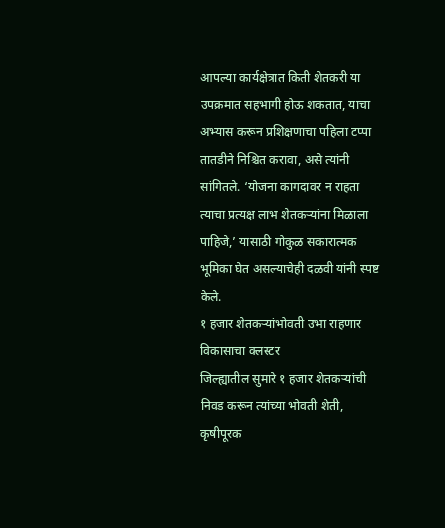आपल्या कार्यक्षेत्रात किती शेतकरी या उपक्रमात सहभागी होऊ शकतात, याचा अभ्यास करून प्रशिक्षणाचा पहिला टप्पा तातडीने निश्चित करावा, असे त्यांनी सांगितले. ‘योजना कागदावर न राहता त्याचा प्रत्यक्ष लाभ शेतकऱ्यांना मिळाला पाहिजे,’ यासाठी गोकुळ सकारात्मक भूमिका घेत असल्याचेही दळवी यांनी स्पष्ट केले.
१ हजार शेतकऱ्यांभोवती उभा राहणार विकासाचा क्लस्टर
जिल्ह्यातील सुमारे १ हजार शेतकऱ्यांची निवड करून त्यांच्या भोवती शेती, कृषीपूरक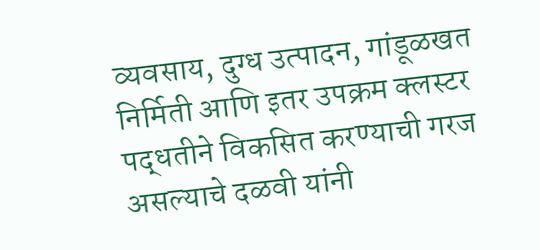व्यवसाय, दुग्ध उत्पादन, गांडूळखत निर्मिती आणि इतर उपक्रम क्लस्टर पद्धतीने विकसित करण्याची गरज असल्याचे दळवी यांनी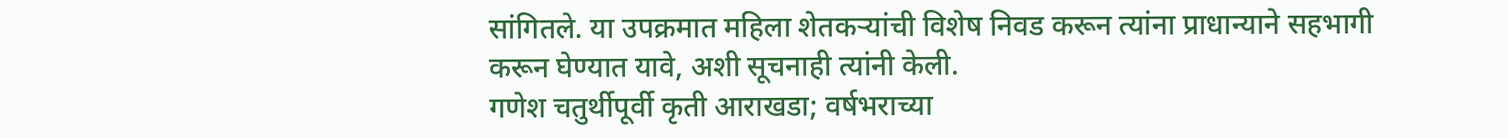सांगितले. या उपक्रमात महिला शेतकऱ्यांची विशेष निवड करून त्यांना प्राधान्याने सहभागी करून घेण्यात यावे, अशी सूचनाही त्यांनी केली.
गणेश चतुर्थीपूर्वी कृती आराखडा; वर्षभराच्या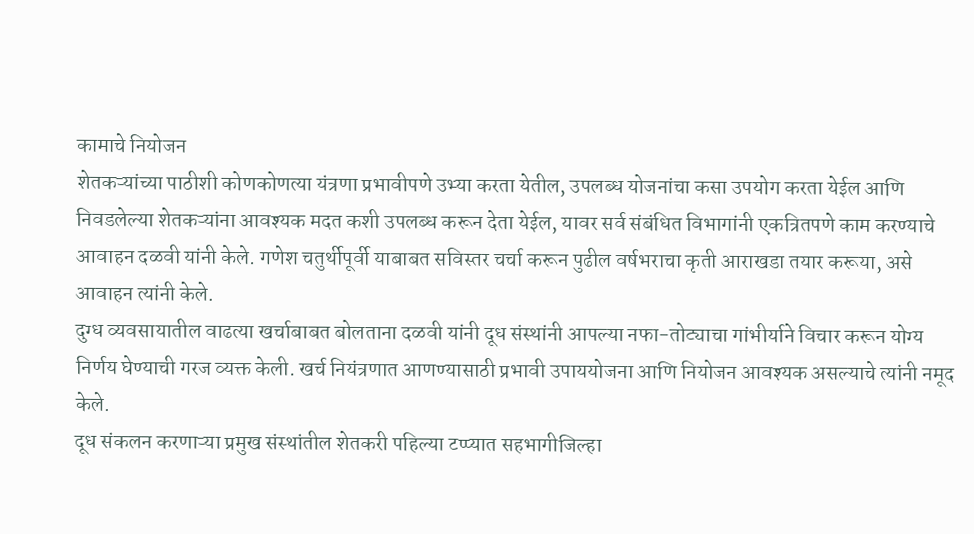कामाचे नियोजन
शेतकऱ्यांच्या पाठीशी कोणकोणत्या यंत्रणा प्रभावीपणे उभ्या करता येतील, उपलब्ध योजनांचा कसा उपयोग करता येईल आणि निवडलेल्या शेतकऱ्यांना आवश्यक मदत कशी उपलब्ध करून देता येईल, यावर सर्व संबंधित विभागांनी एकत्रितपणे काम करण्याचे आवाहन दळवी यांनी केले. गणेश चतुर्थीपूर्वी याबाबत सविस्तर चर्चा करून पुढील वर्षभराचा कृती आराखडा तयार करूया, असे आवाहन त्यांनी केले.
दुग्ध व्यवसायातील वाढत्या खर्चाबाबत बोलताना दळवी यांनी दूध संस्थांनी आपल्या नफा-तोट्याचा गांभीर्याने विचार करून योग्य निर्णय घेण्याची गरज व्यक्त केली. खर्च नियंत्रणात आणण्यासाठी प्रभावी उपाययोजना आणि नियोजन आवश्यक असल्याचे त्यांनी नमूद केले.
दूध संकलन करणाऱ्या प्रमुख संस्थांतील शेतकरी पहिल्या टप्प्यात सहभागीजिल्हा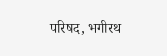परिषद, भगीरथ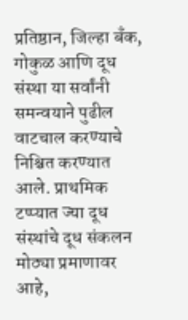प्रतिष्ठान, जिल्हा बँक, गोकुळ आणि दूध संस्था या सर्वांनी समन्वयाने पुढील वाटचाल करण्याचे निश्चित करण्यात आले. प्राथमिक टप्प्यात ज्या दूध संस्थांचे दूध संकलन मोठ्या प्रमाणावर आहे,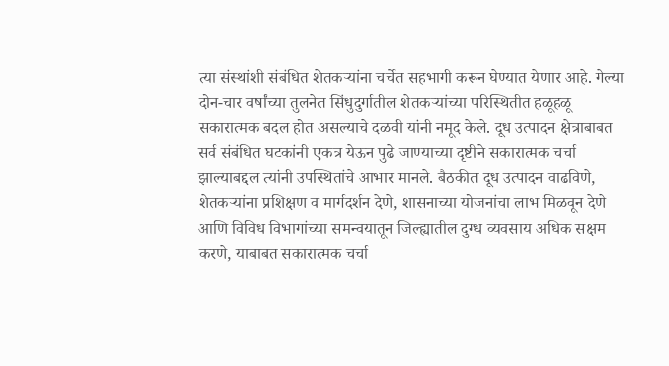त्या संस्थांशी संबंधित शेतकऱ्यांना चर्चेत सहभागी करून घेण्यात येणार आहे. गेल्या दोन-चार वर्षांच्या तुलनेत सिंधुदुर्गातील शेतकऱ्यांच्या परिस्थितीत हळूहळू सकारात्मक बदल होत असल्याचे दळवी यांनी नमूद केले. दूध उत्पादन क्षेत्राबाबत सर्व संबंधित घटकांनी एकत्र येऊन पुढे जाण्याच्या दृष्टीने सकारात्मक चर्चा झाल्याबद्दल त्यांनी उपस्थितांचे आभार मानले. बैठकीत दूध उत्पादन वाढविणे, शेतकऱ्यांना प्रशिक्षण व मार्गदर्शन देणे, शासनाच्या योजनांचा लाभ मिळवून देणे आणि विविध विभागांच्या समन्वयातून जिल्ह्यातील दुग्ध व्यवसाय अधिक सक्षम करणे, याबाबत सकारात्मक चर्चा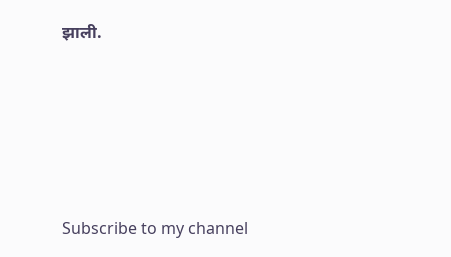झाली.






Subscribe to my channel